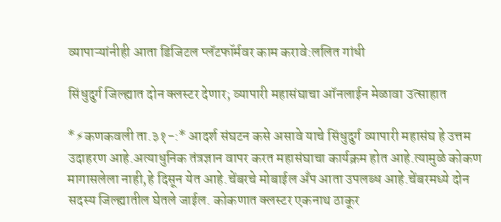व्यापाऱ्यांनीही आता डिजिटल प्लॅटफॉर्मवर काम करावे:ललित गांधी

सिंधुदुर्ग जिल्ह्यात दोन क्लस्टर देणार; व्यापारी महासंघाचा ऑनलाईन मेळावा उत्साहात

*⚡कणकवली ता.३१-:* आदर्श संघटन कसे असावे याचे सिंधुदुर्ग व्यापारी महासंघ हे उत्तम उदाहरण आहे.अत्याधुनिक तंत्रज्ञान वापर करत महासंघाचा कार्यक्रम होत आहे.त्यामुळे कोकण मागासलेला नाही,हे दिसून येत आहे.चेंबरचे मोबाईल अँप आता उपलब्ध आहे.चेंबरमध्ये दोन सदस्य जिल्ह्यातील घेतले जाईल. कोकणात क्लस्टर एकनाथ ठाकूर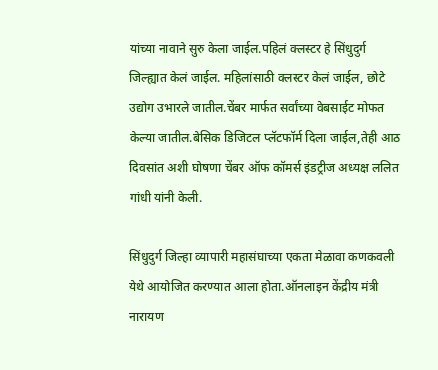यांच्या नावाने सुरु केला जाईल.पहिलं क्लस्टर हे सिंधुदुर्ग जिल्ह्यात केलं जाईल. महिलांसाठी क्लस्टर केलं जाईल, छोटे उद्योग उभारले जातील.चेंबर मार्फत सर्वांच्या वेबसाईट मोफत केल्या जातील.बेसिक डिजिटल प्लॅटफॉर्म दिला जाईल,तेही आठ दिवसांत अशी घोषणा चेंबर ऑफ कॉमर्स इंडट्रीज अध्यक्ष ललित गांधी यांनी केली.

सिंधुदुर्ग जिल्हा व्यापारी महासंघाच्या एकता मेळावा कणकवली येथे आयोजित करण्यात आला होता.ऑनलाइन केंद्रीय मंत्री नारायण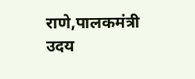राणे,पालकमंत्री उदय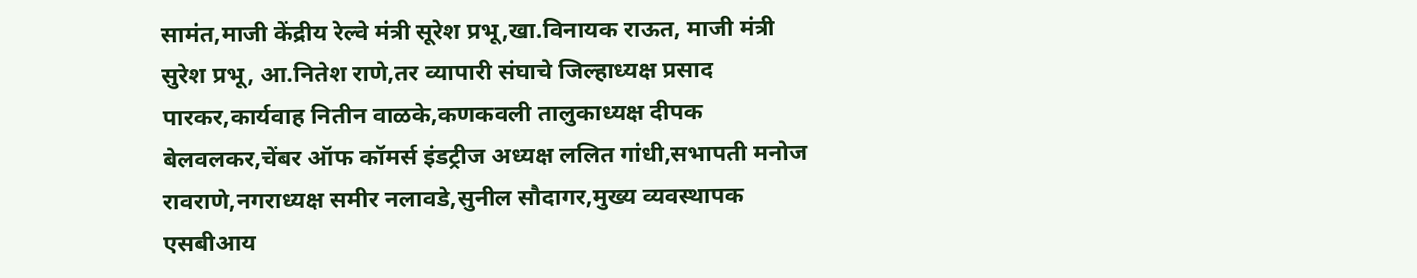सामंत,माजी केंद्रीय रेल्वे मंत्री सूरेश प्रभू,खा.विनायक राऊत, माजी मंत्री सुरेश प्रभू, आ.नितेश राणे,तर व्यापारी संघाचे जिल्हाध्यक्ष प्रसाद पारकर,कार्यवाह नितीन वाळके,कणकवली तालुकाध्यक्ष दीपक बेलवलकर,चेंबर ऑफ कॉमर्स इंडट्रीज अध्यक्ष ललित गांधी,सभापती मनोज रावराणे,नगराध्यक्ष समीर नलावडे,सुनील सौदागर,मुख्य व्यवस्थापक एसबीआय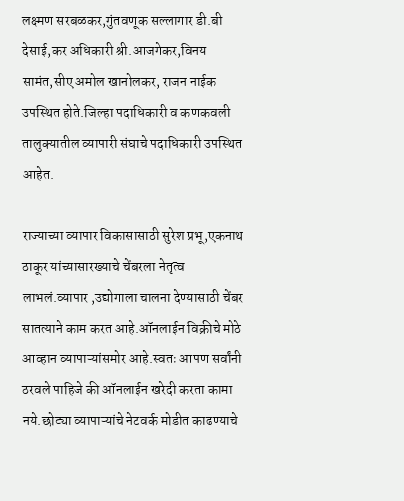लक्ष्मण सरबळकर,गुंतवणूक सल्लागार डी.बी देसाई,कर अधिकारी श्री.आजगेकर,विनय सामंत,सीए अमोल खानोलकर, राजन नाईक उपस्थित होते.जिल्हा पदाधिकारी व कणकवली तालुक्यातील व्यापारी संघाचे पदाधिकारी उपस्थित आहेत.

राज्याच्या व्यापार विकासासाठी सुरेश प्रभू,एकनाथ ठाकूर यांच्यासारख्याचे चेंबरला नेतृत्व लाभलं.व्यापार ,उद्योगाला चालना देण्यासाठी चेंबर सातत्याने काम करत आहे.ऑनलाईन विक्रीचे मोठे आव्हान व्यापाऱ्यांसमोर आहे.स्वतः आपण सर्वांनी ठरवले पाहिजे की ऑनलाईन खरेदी करता कामा नये.छोट्या व्यापाऱ्यांचे नेटवर्क मोडीत काढण्याचे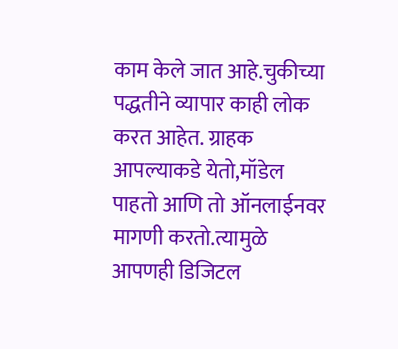काम केले जात आहे.चुकीच्या पद्धतीने व्यापार काही लोक करत आहेत. ग्राहक आपल्याकडे येतो,मॉडेल पाहतो आणि तो ऑनलाईनवर मागणी करतो.त्यामुळे आपणही डिजिटल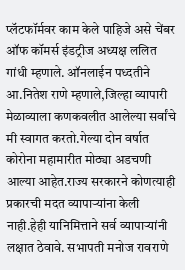प्लॅटफॉर्मवर काम केले पाहिजे असे चेंबर ऑफ कॉमर्स इंडट्रीज अध्यक्ष ललित गांधी म्हणाले. ऑनलाईन पध्दतीने आ.नितेश राणे म्हणाले,जिल्हा व्यापारी मेळाव्याला कणकवलीत आलेल्या सर्वांचे मी स्वागत करतो.गेल्या दोन वर्षात कोरोना महामारीत मोठ्या अडचणी आल्या आहेत.राज्य सरकारने कोणत्याही प्रकारची मदत व्यापाऱ्यांना केली नाही.हेही यानिमित्ताने सर्व व्यापाऱ्यांनी लक्षात ठेवावे. सभापती मनोज रावराणे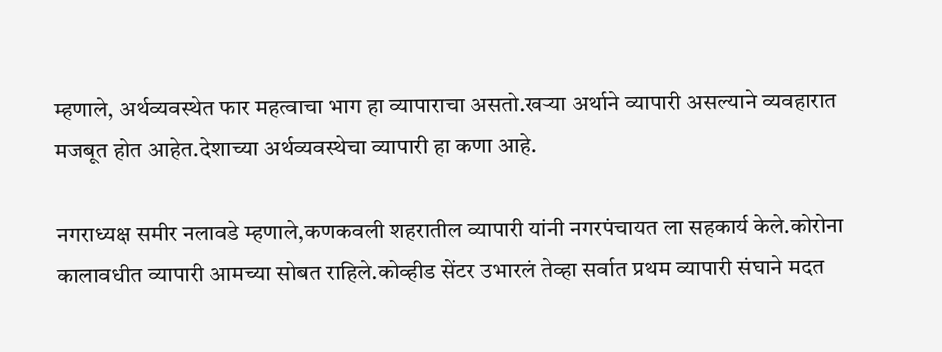म्हणाले, अर्थव्यवस्थेत फार महत्वाचा भाग हा व्यापाराचा असतो.खऱ्या अर्थाने व्यापारी असल्याने व्यवहारात मजबूत होत आहेत.देशाच्या अर्थव्यवस्थेचा व्यापारी हा कणा आहे.

नगराध्यक्ष समीर नलावडे म्हणाले,कणकवली शहरातील व्यापारी यांनी नगरपंचायत ला सहकार्य केले.कोरोना कालावधीत व्यापारी आमच्या सोबत राहिले.कोव्हीड सेंटर उभारलं तेव्हा सर्वात प्रथम व्यापारी संघाने मदत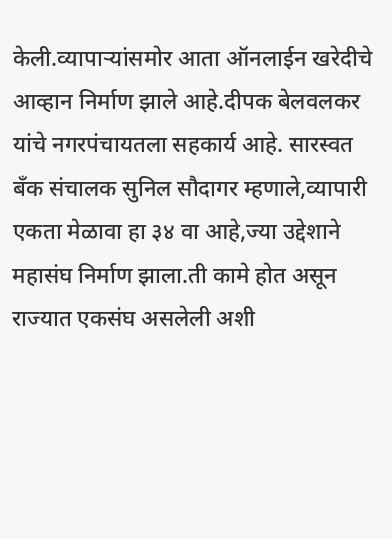केली.व्यापाऱ्यांसमोर आता ऑनलाईन खरेदीचे आव्हान निर्माण झाले आहे.दीपक बेलवलकर यांचे नगरपंचायतला सहकार्य आहे. सारस्वत बँक संचालक सुनिल सौदागर म्हणाले,व्यापारी एकता मेळावा हा ३४ वा आहे,ज्या उद्देशाने महासंघ निर्माण झाला.ती कामे होत असून राज्यात एकसंघ असलेली अशी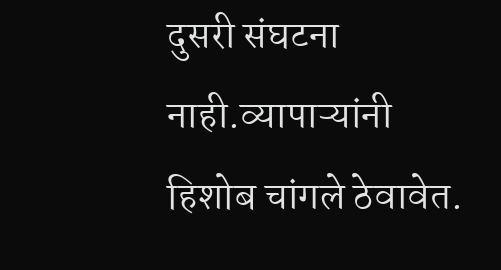दुसरी संघटना नाही.व्यापाऱ्यांनी हिशोब चांगले ठेवावेत.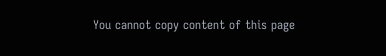You cannot copy content of this page